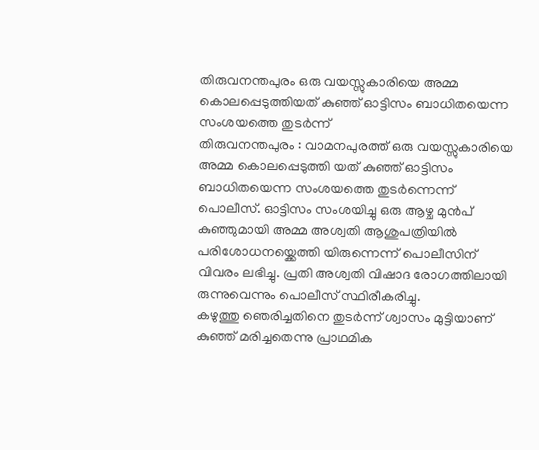തിരുവനന്തപുരം ഒരു വയസ്സുകാരിയെ അമ്മ കൊലപ്പെടുത്തിയത് കുഞ്ഞ് ഓട്ടിസം ബാധിതയെന്ന സംശയത്തെ തുടർന്ന്
തിരുവനന്തപുരം : വാമനപുരത്ത് ഒരു വയസ്സുകാരിയെ അമ്മ കൊലപ്പെടുത്തി യത് കുഞ്ഞ് ഓട്ടിസം ബാധിതയെന്ന സംശയത്തെ തുടർന്നെന്ന് പൊലീസ്. ഓട്ടിസം സംശയിച്ചു ഒരു ആഴ്ച മുൻപ് കുഞ്ഞുമായി അമ്മ അശ്വതി ആശുപത്രിയിൽ പരിശോധനയ്ക്കെത്തി യിരുന്നെന്ന് പൊലീസിന് വിവരം ലഭിച്ചു. പ്രതി അശ്വതി വിഷാദ രോഗത്തിലായി രുന്നുവെന്നും പൊലീസ് സ്ഥിരീകരിച്ചു.
കഴുത്തു ഞെരിച്ചതിനെ തുടർന്ന് ശ്വാസം മുട്ടിയാണ് കുഞ്ഞ് മരിച്ചതെന്നു പ്രാഥമിക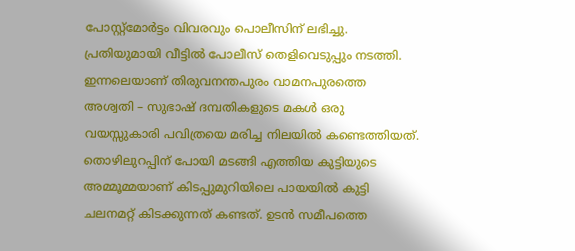പോസ്റ്റ്മോർട്ടം വിവരവും പൊലീസിന് ലഭിച്ചു. പ്രതിയുമായി വീട്ടിൽ പോലീസ് തെളിവെടുപ്പും നടത്തി. ഇന്നലെയാണ് തിരുവനന്തപുരം വാമനപുരത്തെ അശ്വതി – സുഭാഷ് ദമ്പതികളുടെ മകൾ ഒരു വയസ്സുകാരി പവിത്രയെ മരിച്ച നിലയിൽ കണ്ടെത്തിയത്. തൊഴിലുറപ്പിന് പോയി മടങ്ങി എത്തിയ കുട്ടിയുടെ അമ്മൂമ്മയാണ് കിടപ്പുമുറിയിലെ പായയിൽ കുട്ടി ചലനമറ്റ് കിടക്കുന്നത് കണ്ടത്. ഉടൻ സമീപത്തെ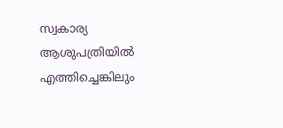സ്വകാര്യ ആശുപത്രിയിൽ എത്തിച്ചെങ്കിലും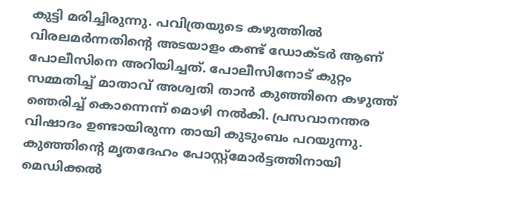കുട്ടി മരിച്ചിരുന്നു. പവിത്രയുടെ കഴുത്തിൽ വിരലമർന്നതിന്റെ അടയാളം കണ്ട് ഡോക്ടർ ആണ് പോലീസിനെ അറിയിച്ചത്. പോലീസിനോട് കുറ്റം സമ്മതിച്ച് മാതാവ് അശ്വതി താൻ കുഞ്ഞിനെ കഴുത്ത് ഞെരിച്ച് കൊന്നെന്ന് മൊഴി നൽകി. പ്രസവാനന്തര വിഷാദം ഉണ്ടായിരുന്ന തായി കുടുംബം പറയുന്നു. കുഞ്ഞിന്റെ മൃതദേഹം പോസ്റ്റ്മോർട്ടത്തിനായി മെഡിക്കൽ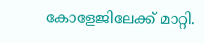കോളേജിലേക്ക് മാറ്റി.